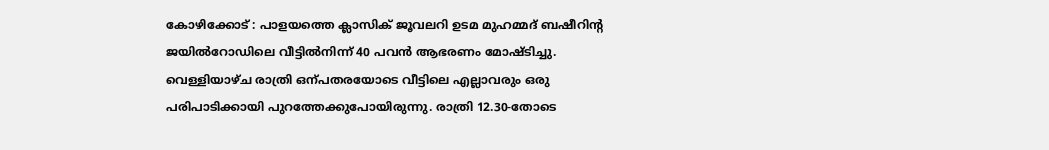കോഴിക്കോട് : പാളയത്തെ ക്ലാസിക് ജൂവലറി ഉടമ മുഹമ്മദ് ബഷീറിന്റ ജയിൽറോഡിലെ വീട്ടിൽനിന്ന് 40 പവൻ ആഭരണം മോഷ്ടിച്ചു. വെള്ളിയാഴ്ച രാത്രി ഒന്പതരയോടെ വീട്ടിലെ എല്ലാവരും ഒരു പരിപാടിക്കായി പുറത്തേക്കുപോയിരുന്നു. രാത്രി 12.30-തോടെ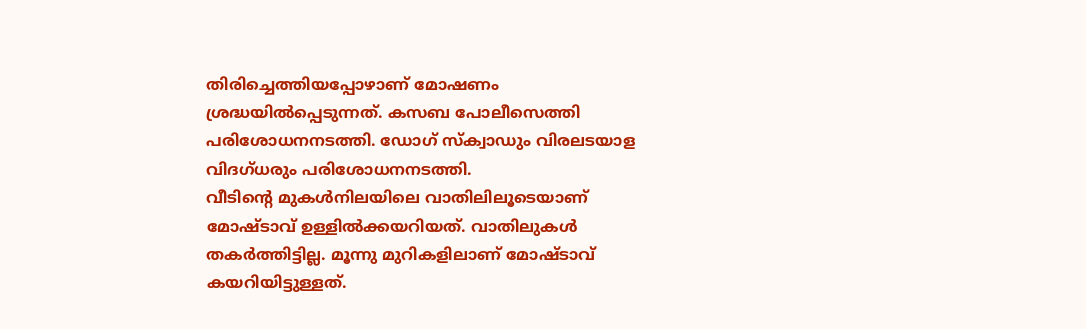തിരിച്ചെത്തിയപ്പോഴാണ് മോഷണം ശ്രദ്ധയിൽപ്പെടുന്നത്. കസബ പോലീസെത്തി പരിശോധനനടത്തി. ഡോഗ് സ്ക്വാഡും വിരലടയാള വിദഗ്ധരും പരിശോധനനടത്തി.
വീടിന്റെ മുകൾനിലയിലെ വാതിലിലൂടെയാണ് മോഷ്ടാവ് ഉള്ളിൽക്കയറിയത്. വാതിലുകൾ തകർത്തിട്ടില്ല. മൂന്നു മുറികളിലാണ് മോഷ്ടാവ് കയറിയിട്ടുള്ളത്.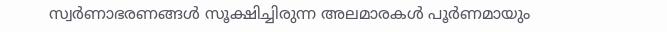സ്വർണാഭരണങ്ങൾ സൂക്ഷിച്ചിരുന്ന അലമാരകൾ പൂർണമായും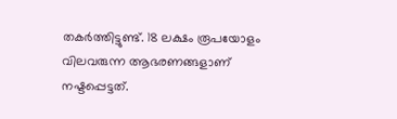തകർത്തിട്ടുണ്ട്. 18 ലക്ഷം രൂപയോളം വിലവരുന്ന ആഭരണങ്ങളാണ് നഷ്ടപ്പെട്ടത്.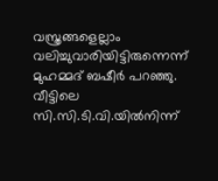വസ്ത്രങ്ങളെല്ലാം വലിച്ചുവാരിയിട്ടിരുന്നെന്ന് മുഹമ്മദ് ബഷീർ പറഞ്ഞു. വീട്ടിലെ സി.സി.ടി.വി.യിൽനിന്ന്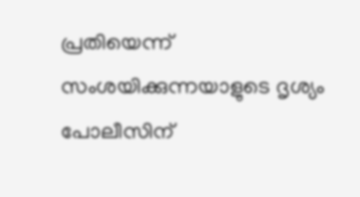പ്രതിയെന്ന് സംശയിക്കുന്നയാളുടെ ദൃശ്യം പോലീസിന്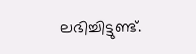ലഭിച്ചിട്ടുണ്ട്.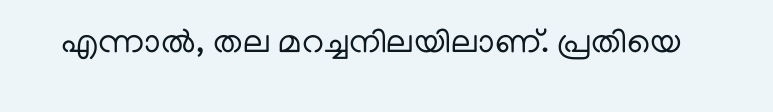എന്നാൽ, തല മറച്ചനിലയിലാണ്. പ്രതിയെ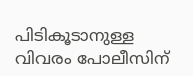പിടികൂടാനുള്ള വിവരം പോലീസിന്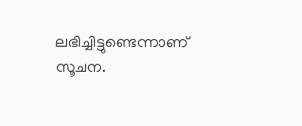ലഭിച്ചിട്ടുണ്ടെന്നാണ് സൂചന.